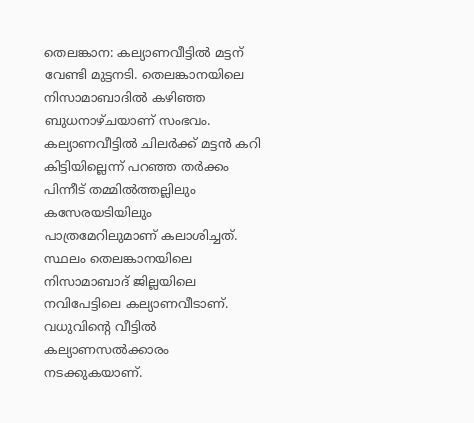തെലങ്കാന: കല്യാണവീട്ടിൽ മട്ടന് വേണ്ടി മുട്ടനടി. തെലങ്കാനയിലെ നിസാമാബാദിൽ കഴിഞ്ഞ ബുധനാഴ്ചയാണ് സംഭവം. കല്യാണവീട്ടിൽ ചിലർക്ക് മട്ടൻ കറി കിട്ടിയില്ലെന്ന് പറഞ്ഞ തർക്കം പിന്നീട് തമ്മിൽത്തല്ലിലും കസേരയടിയിലും പാത്രമേറിലുമാണ് കലാശിച്ചത്.
സ്ഥലം തെലങ്കാനയിലെ നിസാമാബാദ് ജില്ലയിലെ നവിപേട്ടിലെ കല്യാണവീടാണ്. വധുവിന്റെ വീട്ടിൽ കല്യാണസൽക്കാരം നടക്കുകയാണ്.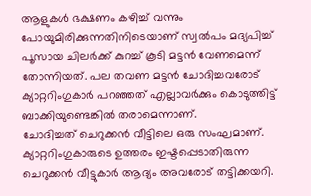ആളുകൾ ഭക്ഷണം കഴിച്ച് വന്നും പോയുമിരിക്കുന്നതിനിടെയാണ് സ്വൽപം മദ്യപിച്ച് പൂസായ ചിലർക്ക് കുറച്ച് കൂടി മട്ടൻ വേണമെന്ന് തോന്നിയത്. പല തവണ മട്ടൻ ചോദിച്ചവരോട് ക്യാറ്ററിംഗുകാർ പറഞ്ഞത് എല്ലാവർക്കും കൊടുത്തിട്ട് ബാക്കിയുണ്ടെങ്കിൽ തരാമെന്നാണ്.
ചോദിച്ചത് ചെറുക്കൻ വീട്ടിലെ ഒരു സംഘമാണ്. ക്യാറ്ററിംഗുകാരുടെ ഉത്തരം ഇഷ്ടപ്പെടാതിരുന്ന ചെറുക്കൻ വീട്ടുകാർ ആദ്യം അവരോട് തട്ടിക്കയറി.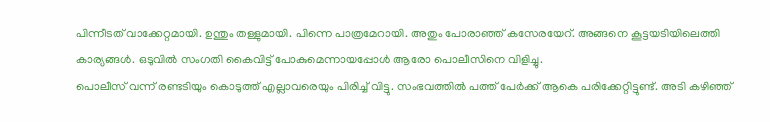പിന്നീടത് വാക്കേറ്റമായി. ഉന്തും തള്ളുമായി. പിന്നെ പാത്രമേറായി. അതും പോരാഞ്ഞ് കസേരയേറ്. അങ്ങനെ കൂട്ടയടിയിലെത്തി കാര്യങ്ങൾ. ഒടുവിൽ സംഗതി കൈവിട്ട് പോകുമെന്നായപ്പോൾ ആരോ പൊലീസിനെ വിളിച്ചു.
പൊലീസ് വന്ന് രണ്ടടിയും കൊടുത്ത് എല്ലാവരെയും പിരിച്ച് വിട്ടു. സംഭവത്തിൽ പത്ത് പേർക്ക് ആകെ പരിക്കേറ്റിട്ടുണ്ട്. അടി കഴിഞ്ഞ്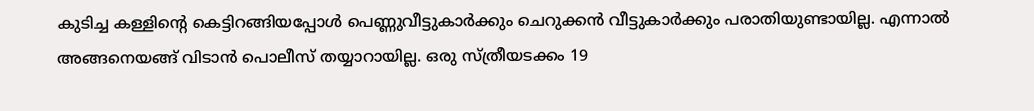കുടിച്ച കള്ളിന്റെ കെട്ടിറങ്ങിയപ്പോൾ പെണ്ണുവീട്ടുകാർക്കും ചെറുക്കൻ വീട്ടുകാർക്കും പരാതിയുണ്ടായില്ല. എന്നാൽ അങ്ങനെയങ്ങ് വിടാൻ പൊലീസ് തയ്യാറായില്ല. ഒരു സ്ത്രീയടക്കം 19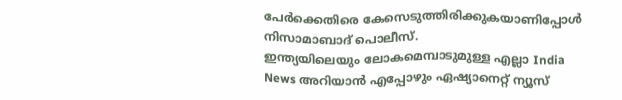പേർക്കെതിരെ കേസെടുത്തിരിക്കുകയാണിപ്പോൾ നിസാമാബാദ് പൊലീസ്.
ഇന്ത്യയിലെയും ലോകമെമ്പാടുമുള്ള എല്ലാ India News അറിയാൻ എപ്പോഴും ഏഷ്യാനെറ്റ് ന്യൂസ്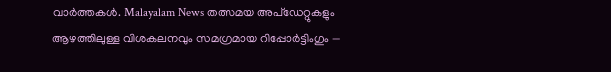വാർത്തകൾ. Malayalam News തത്സമയ അപ്ഡേറ്റുകളും ആഴത്തിലുള്ള വിശകലനവും സമഗ്രമായ റിപ്പോർട്ടിംഗും —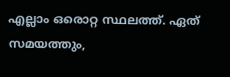എല്ലാം ഒരൊറ്റ സ്ഥലത്ത്. ഏത് സമയത്തും,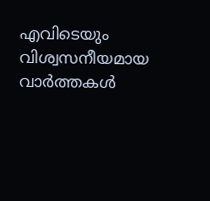എവിടെയും വിശ്വസനീയമായ വാർത്തകൾ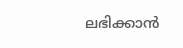ലഭിക്കാൻ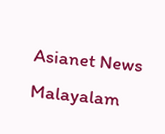Asianet News Malayalam